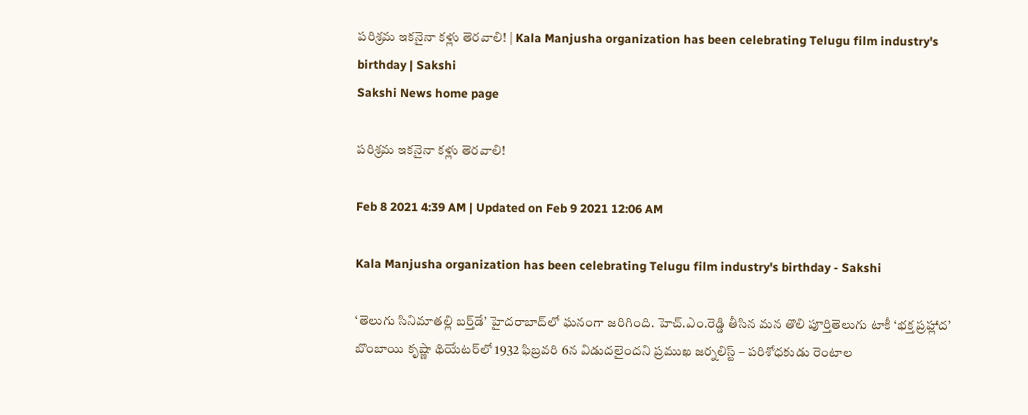పరిశ్రమ ఇకనైనా కళ్లు తెరవాలి! | Kala Manjusha organization has been celebrating Telugu film industry's birthday | Sakshi
Sakshi News home page

పరిశ్రమ ఇకనైనా కళ్లు తెరవాలి!

Feb 8 2021 4:39 AM | Updated on Feb 9 2021 12:06 AM

Kala Manjusha organization has been celebrating Telugu film industry's birthday - Sakshi

‘తెలుగు సినిమాతల్లి బర్త్‌డే’ హైదరాబాద్‌లో ఘనంగా జరిగింది. హెచ్‌.ఎం.రెడ్డి తీసిన మన తొలి పూర్తితెలుగు టాకీ ‘భక్త ప్రహ్లాద’ బొంబాయి కృష్ణా థియేటర్‌లో 1932 ఫిబ్రవరి 6న విడుదలైందని ప్రముఖ జర్నలిస్ట్‌ – పరిశోధకుడు రెంటాల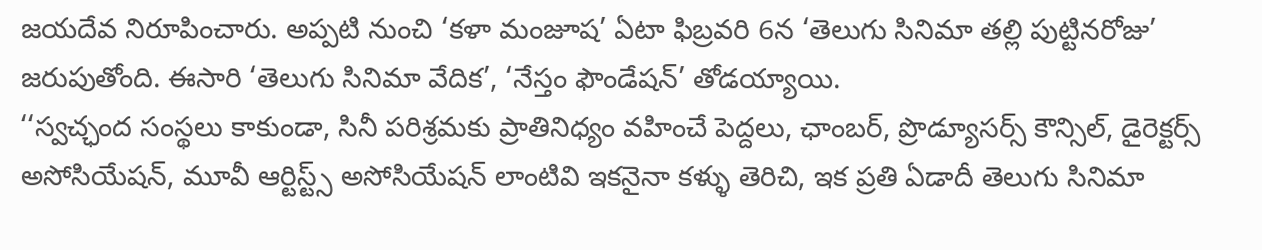జయదేవ నిరూపించారు. అప్పటి నుంచి ‘కళా మంజూష’ ఏటా ఫిబ్రవరి 6న ‘తెలుగు సినిమా తల్లి పుట్టినరోజు’ జరుపుతోంది. ఈసారి ‘తెలుగు సినిమా వేదిక’, ‘నేస్తం ఫౌండేషన్‌’ తోడయ్యాయి.
‘‘స్వచ్ఛంద సంస్థలు కాకుండా, సినీ పరిశ్రమకు ప్రాతినిధ్యం వహించే పెద్దలు, ఛాంబర్, ప్రొడ్యూసర్స్‌ కౌన్సిల్, డైరెక్టర్స్‌ అసోసియేషన్, మూవీ ఆర్టిస్ట్స్‌ అసోసియేషన్‌ లాంటివి ఇకనైనా కళ్ళు తెరిచి, ఇక ప్రతి ఏడాదీ తెలుగు సినిమా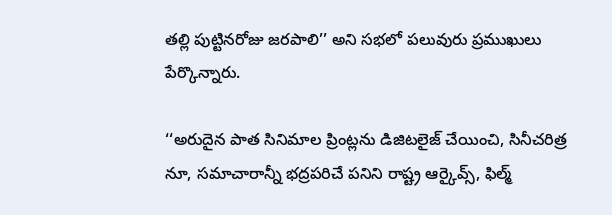తల్లి పుట్టినరోజు జరపాలి’’ అని సభలో పలువురు ప్రముఖులు పేర్కొన్నారు.

‘‘అరుదైన పాత సినిమాల ప్రింట్లను డిజిటలైజ్‌ చేయించి, సినీచరిత్ర నూ, సమాచారాన్నీ భద్రపరిచే పనిని రాష్ట్ర ఆర్కైవ్స్, ఫిల్మ్‌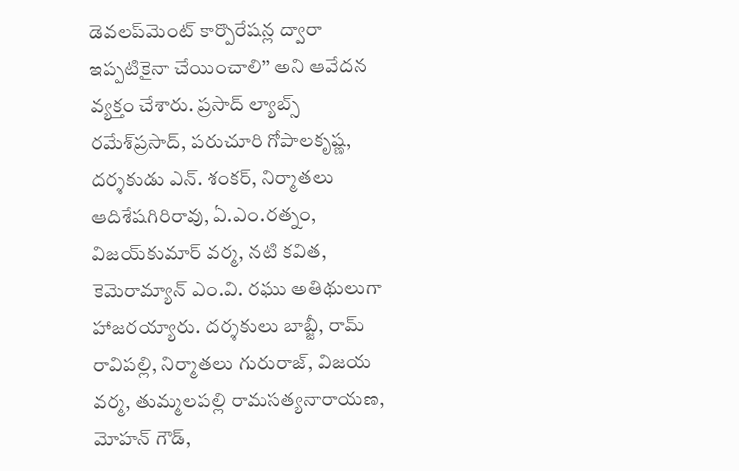డెవలప్‌మెంట్‌ కార్పొరేషన్ల ద్వారా ఇప్పటికైనా చేయించాలి’’ అని ఆవేదన వ్యక్తం చేశారు. ప్రసాద్‌ ల్యాబ్స్‌ రమేశ్‌ప్రసాద్, పరుచూరి గోపాలకృష్ణ, దర్శకుడు ఎన్‌. శంకర్, నిర్మాతలు ఆదిశేషగిరిరావు, ఏ.ఎం.రత్నం, విజయ్‌కుమార్‌ వర్మ, నటి కవిత, కెమెరామ్యాన్‌ ఎం.వి. రఘు అతిథులుగా హాజరయ్యారు. దర్శకులు బాబ్జీ, రామ్‌ రావిపల్లి, నిర్మాతలు గురురాజ్, విజయ వర్మ, తుమ్మలపల్లి రామసత్యనారాయణ, మోహన్‌ గౌడ్,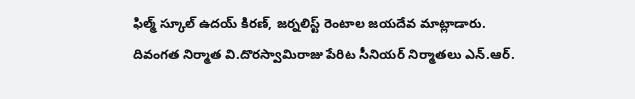ఫిల్మ్‌ స్కూల్‌ ఉదయ్‌ కిరణ్, జర్నలిస్ట్‌ రెంటాల జయదేవ మాట్లాడారు. దివంగత నిర్మాత వి.దొరస్వామిరాజు పేరిట సీనియర్‌ నిర్మాతలు ఎన్‌.ఆర్‌.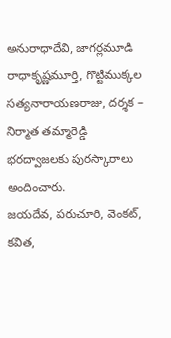అనురాధాదేవి, జాగర్లమూడి రాధాకృష్ణమూర్తి, గొట్టిముక్కల సత్యనారాయణరాజు, దర్శక – నిర్మాత తమ్మారెడ్డి భరద్వాజలకు పురస్కారాలు అందించారు.
జయదేవ, పరుచూరి, వెంకట్, కవిత,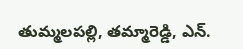తుమ్మలపల్లి, తమ్మారెడ్డి, ఎన్‌.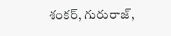శంకర్, గురురాజ్,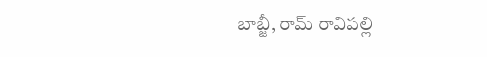బాబ్జీ, రామ్‌ రావిపల్లి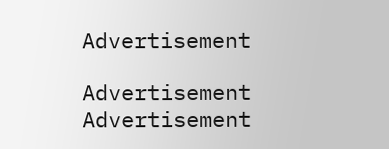Advertisement

Advertisement
Advertisement